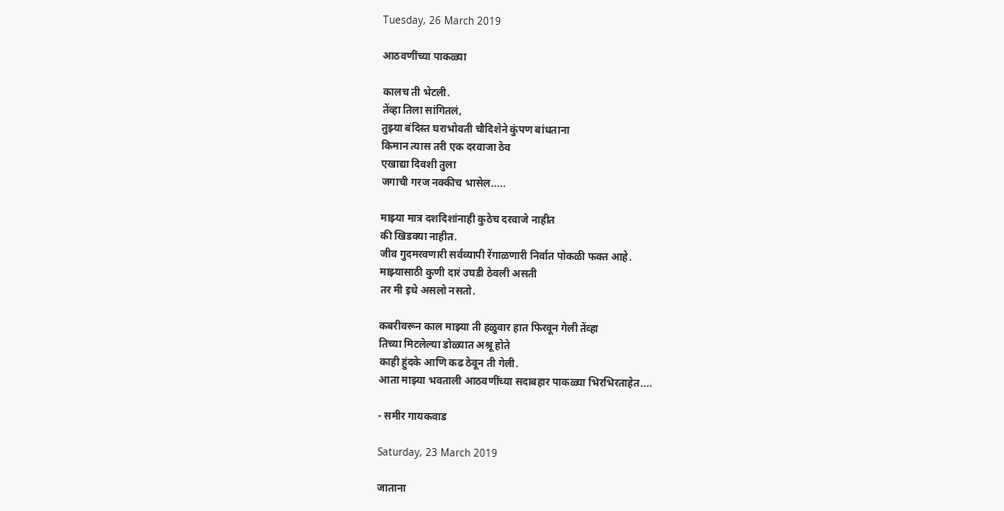Tuesday, 26 March 2019

आठवणींच्या पाकळ्या

कालच ती भेटली.
तेंव्हा तिला सांगितलं,
तुझ्या बंदिस्त घराभोवती चौदिशेने कुंपण बांधताना
किमान त्यास तरी एक दरवाजा ठेव
एखाद्या दिवशी तुला
जगाची गरज नक्कीच भासेल.....

माझ्या मात्र दशदिशांनाही कुठेच दरवाजे नाहीत
की खिडक्या नाहीत.
जीव गुदमरवणारी सर्वव्यापी रेंगाळणारी निर्वात पोकळी फक्त आहे.
माझ्यासाठी कुणी दारं उघडी ठेवली असती
तर मी इथे असलो नसतो.

कबरीवरून काल माझ्या ती हळुवार हात फिरवून गेली तेंव्हा
तिच्या मिटलेल्या डोळ्यात अश्रू होते
काही हुंदके आणि कढ ठेवून ती गेली.
आता माझ्या भवताली आठवणींच्या सदाबहार पाकळ्या भिरभिरताहेत....

- समीर गायकवाड

Saturday, 23 March 2019

जाताना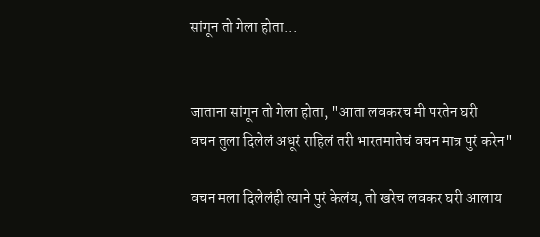सांगून तो गेला होता...


जाताना सांगून तो गेला होता, "आता लवकरच मी परतेन घरी
वचन तुला दिलेलं अधूरं राहिलं तरी भारतमातेचं वचन मात्र पुरं करेन"

वचन मला दिलेलंही त्याने पुरं केलंय, तो खरेच लवकर घरी आलाय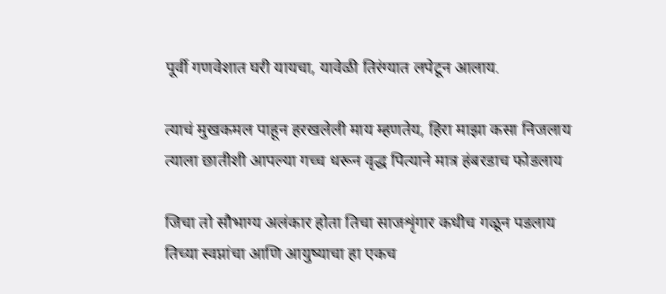पूर्वी गणवेशात घरी यायचा, यावेळी तिरंग्यात लपेटून आलाय.

त्याचं मुखकमल पाहून हरखलेली माय म्हणतेय, हिरा माझा कसा निजलाय
त्याला छातीशी आपल्या गच्च धरून वृद्ध पित्याने मात्र हंबरडाच फोडलाय

जिचा तो सौभाग्य अलंकार होता तिचा साजशृंगार कधीच गळून पडलाय
तिच्या स्वप्नांचा आणि आयुष्याचा हा एकच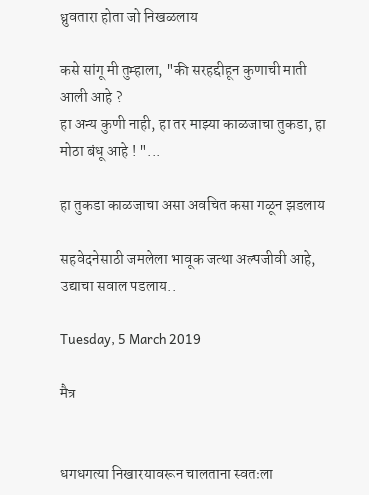ध्रुवतारा होता जो निखळलाय

कसे सांगू मी तुम्हाला, "की सरहद्दीहून कुणाची माती आली आहे ?
हा अन्य कुणी नाही, हा तर माझ्या काळजाचा तुकडा, हा मोठा बंधू आहे ! "...

हा तुकडा काळजाचा असा अवचित कसा गळून झडलाय

सहवेदनेसाठी जमलेला भावूक जत्था अल्पजीवी आहे, उद्याचा सवाल पडलाय..

Tuesday, 5 March 2019

मैत्र


धगधगत्या निखारयावरून चालताना स्वतःला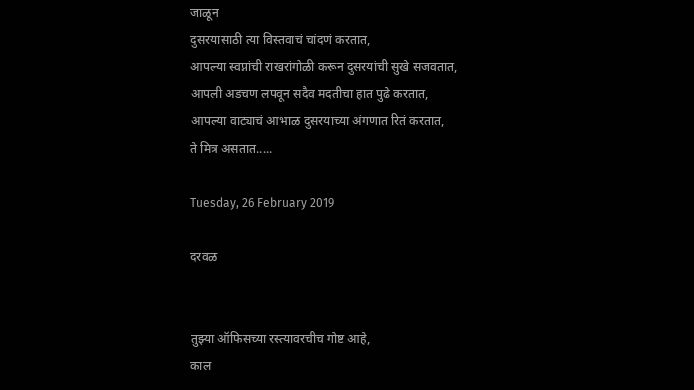जाळून
दुसरयासाठी त्या विस्तवाचं चांदणं करतात,
आपल्या स्वप्नांची राखरांगोळी करून दुसरयांची सुखे सजवतात,
आपली अडचण लपवून सदैव मदतीचा हात पुढे करतात,
आपल्या वाट्याचं आभाळ दुसरयाच्या अंगणात रितं करतात,
ते मित्र असतात.....

Tuesday, 26 February 2019

दरवळ


तुझ्या ऑफिसच्या रस्त्यावरचीच गोष्ट आहे,
काल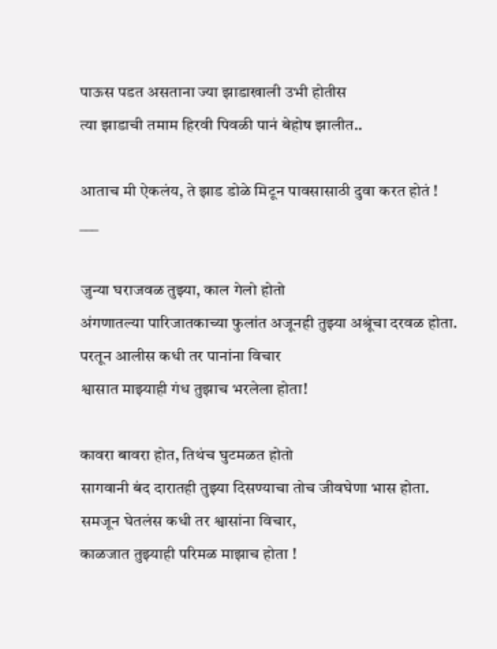पाऊस पडत असताना ज्या झाडाखाली उभी होतीस
त्या झाडाची तमाम हिरवी पिवळी पानं बेहोष झालीत..

आताच मी ऐकलंय, ते झाड डोळे मिटून पावसासाठी दुवा करत होतं !
___

जुन्या घराजवळ तुझ्या, काल गेलो होतो
अंगणातल्या पारिजातकाच्या फुलांत अजूनही तुझ्या अश्रूंचा दरवळ होता.
परतून आलीस कधी तर पानांना विचार
श्वासात माझ्याही गंध तुझाच भरलेला होता!

कावरा बावरा होत, तिथंच घुटमळत होतो
सागवानी बंद दारातही तुझ्या दिसण्याचा तोच जीवघेणा भास होता.
समजून घेतलंस कधी तर श्वासांना विचार,
काळजात तुझ्याही परिमळ माझाच होता !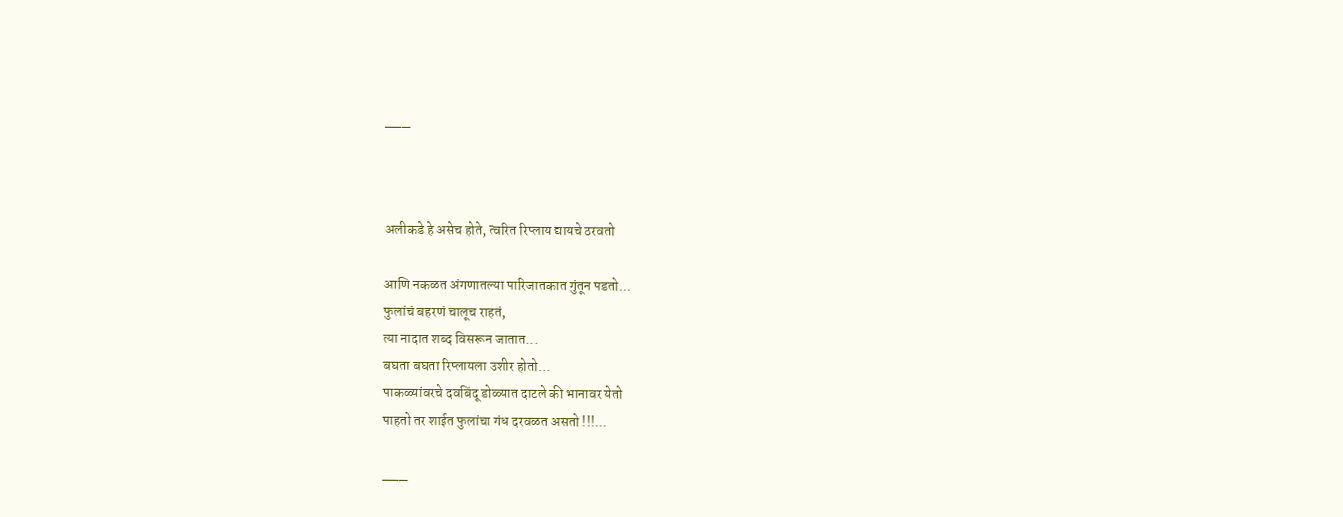___



अलीकडे हे असेच होते, त्वरित रिप्लाय द्यायचे ठरवतो

आणि नकळत अंगणातल्या पारिजातकात गुंतून पडतो...
फुलांचं बहरणं चालूच राहतं,
त्या नादात शब्द विसरून जातात...
बघता बघता रिप्लायला उशीर होतो...
पाकळ्यांवरचे दवबिंदू डोळ्यात दाटले की भानावर येतो
पाहतो तर शाईत फुलांचा गंध दरवळत असतो !!!...

___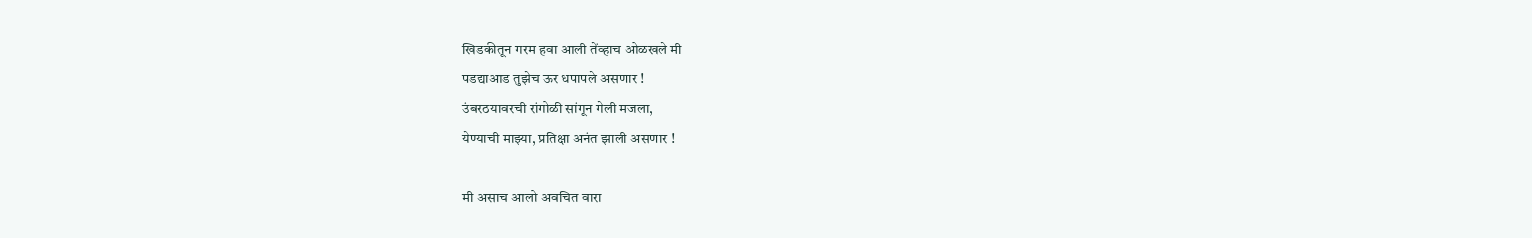खिडकीतून गरम हवा आली तेंव्हाच ओळखले मी
पडद्याआड तुझेच ऊर धपापले असणार !
उंबरठयावरची रांगोळी सांगून गेली मजला,
येण्याची माझ्या, प्रतिक्षा अनंत झाली असणार !

मी असाच आलो अवचित वारा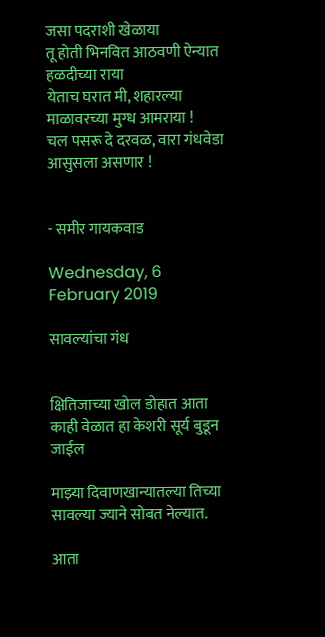जसा पदराशी खेळाया
तू होती भिनवित आठवणी ऐन्यात हळदीच्या राया
येताच घरात मी, शहारल्या माळावरच्या मुग्ध आमराया !
चल पसरू दे दरवळ, वारा गंधवेडा आसुसला असणार !


- समीर गायकवाड

Wednesday, 6 February 2019

सावल्यांचा गंध


क्षितिजाच्या खोल डोहात आता काही वेळात हा केशरी सूर्य बुडून जाईल

माझ्या दिवाणखान्यातल्या तिच्या सावल्या ज्याने सोबत नेल्यात.

आता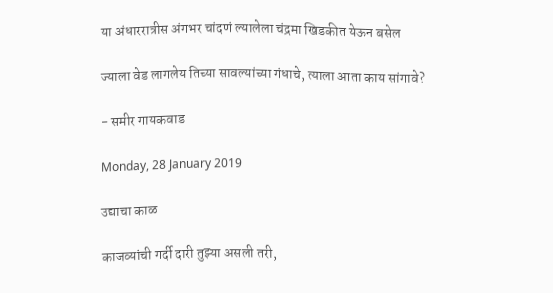या अंधाररात्रीस अंगभर चांदणं ल्यालेला चंद्रमा खिडकीत येऊन बसेल

ज्याला वेड लागलेय तिच्या सावल्यांच्या गंधाचे, त्याला आता काय सांगावे?

- समीर गायकवाड

Monday, 28 January 2019

उद्याचा काळ

काजव्यांची गर्दी दारी तुझ्या असली तरी,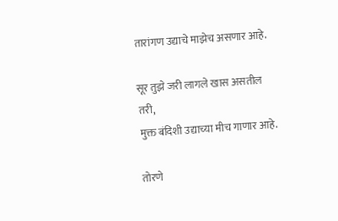तारांगण उद्याचे माझेच असणार आहे.

सूर तुझे जरी लागले खास असतील तरी,
मुक्त बंदिशी उद्याच्या मीच गाणार आहे.

तोरणे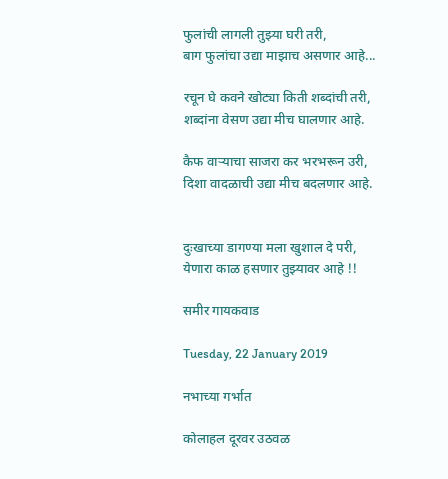फुलांची लागली तुझ्या घरी तरी,
बाग फुलांचा उद्या माझाच असणार आहे...

रचून घे कवने खोट्या किती शब्दांची तरी,
शब्दांना वेसण उद्या मीच घालणार आहे.

कैफ वाऱ्याचा साजरा कर भरभरून उरी,
दिशा वादळाची उद्या मीच बदलणार आहे.


दुःखाच्या डागण्या मला खुशाल दे परी,
येणारा काळ हसणार तुझ्यावर आहे !!

समीर गायकवाड

Tuesday, 22 January 2019

नभाच्या गर्भात

कोलाहल दूरवर उठवळ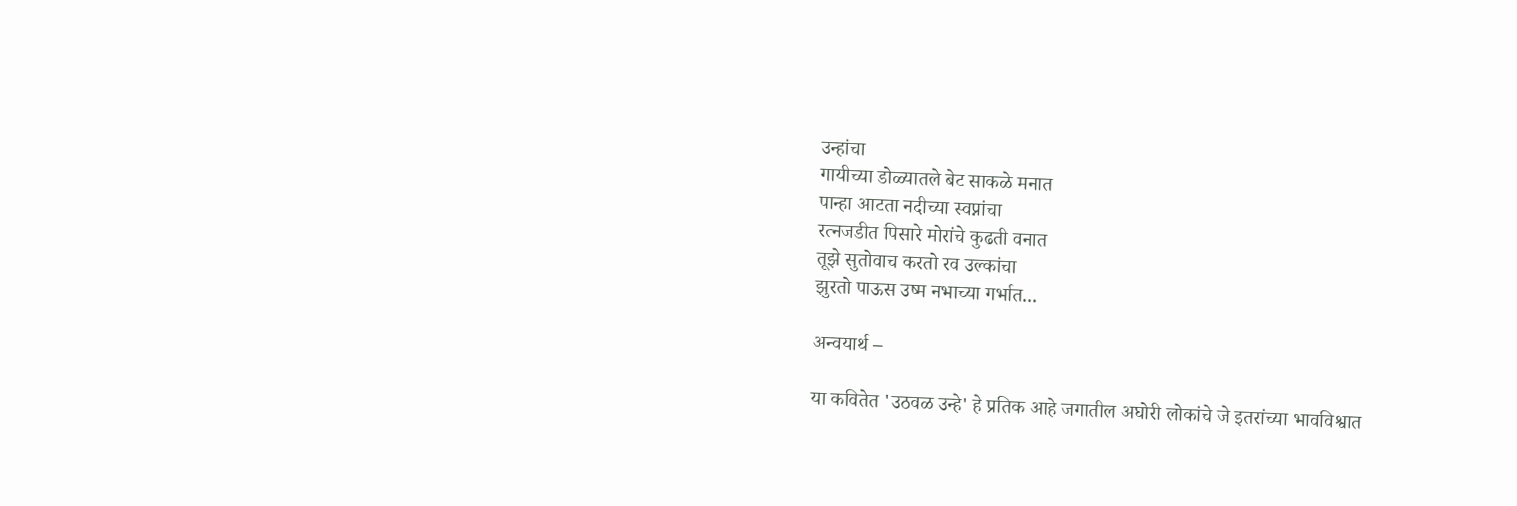उन्हांचा
गायीच्या डोळ्यातले बेट साकळे मनात
पान्हा आटता नदीच्या स्वप्नांचा
रत्नजडीत पिसारे मोरांचे कुढती वनात
तूझे सुतोवाच करतो रव उल्कांचा
झुरतो पाऊस उष्म नभाच्या गर्भात...

अन्वयार्थ –

या कवितेत 'उठवळ उन्हे' हे प्रतिक आहे जगातील अघोरी लोकांचे जे इतरांच्या भावविश्वात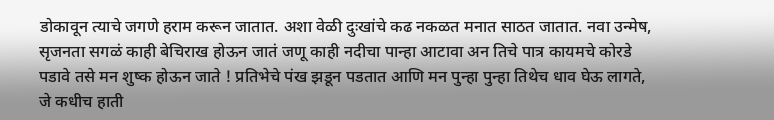डोकावून त्याचे जगणे हराम करून जातात. अशा वेळी दुःखांचे कढ नकळत मनात साठत जातात. नवा उन्मेष, सृजनता सगळं काही बेचिराख होऊन जातं जणू काही नदीचा पान्हा आटावा अन तिचे पात्र कायमचे कोरडे पडावे तसे मन शुष्क होऊन जाते ! प्रतिभेचे पंख झडून पडतात आणि मन पुन्हा पुन्हा तिथेच धाव घेऊ लागते, जे कधीच हाती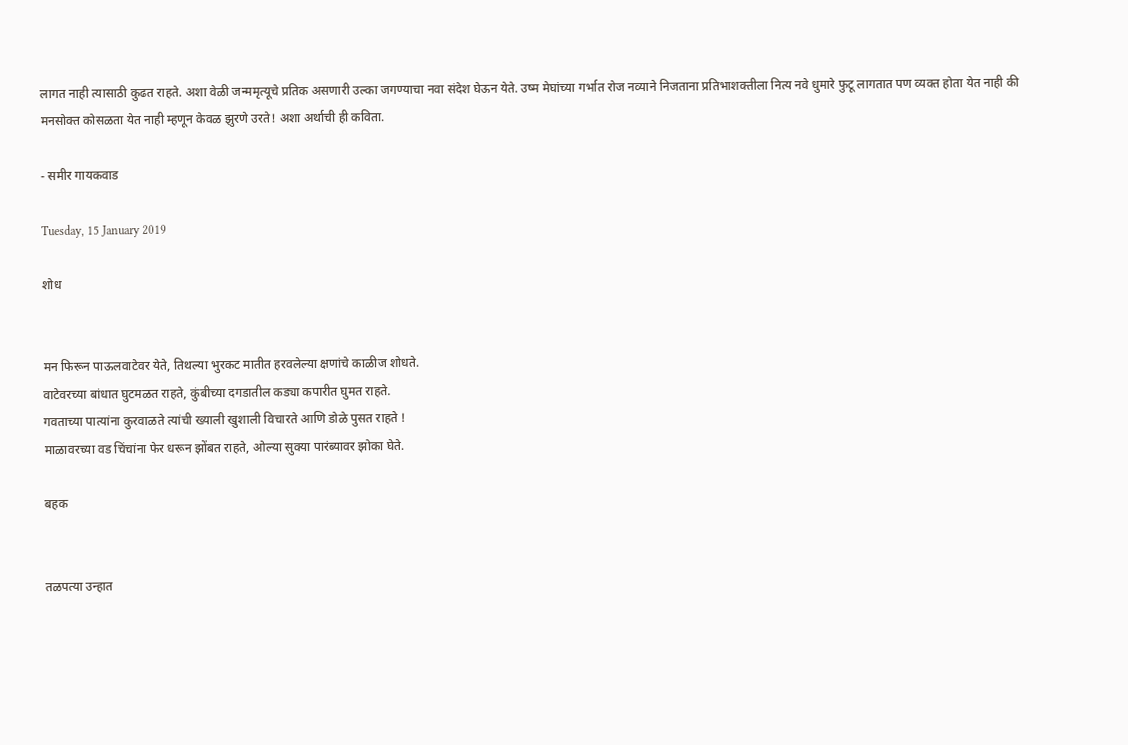लागत नाही त्यासाठी कुढत राहते. अशा वेळी जन्ममृत्यूचे प्रतिक असणारी उल्का जगण्याचा नवा संदेश घेऊन येते. उष्म मेघांच्या गर्भात रोज नव्याने निजताना प्रतिभाशक्तीला नित्य नवे धुमारे फुटू लागतात पण व्यक्त होता येत नाही की मनसोक्त कोसळता येत नाही म्हणून केवळ झुरणे उरते! अशा अर्थाची ही कविता.

- समीर गायकवाड

Tuesday, 15 January 2019

शोध


मन फिरून पाऊलवाटेवर येते, तिथल्या भुरकट मातीत हरवलेल्या क्षणांचे काळीज शोधते.
वाटेवरच्या बांधात घुटमळत राहते, कुंबीच्या दगडातील कड्या कपारीत घुमत राहते.
गवताच्या पात्यांना कुरवाळते त्यांची ख्याली खुशाली विचारते आणि डोळे पुसत राहते !
माळावरच्या वड चिंचांना फेर धरून झोंबत राहते, ओल्या सुक्या पारंब्यावर झोका घेते.

बहक


तळपत्या उन्हात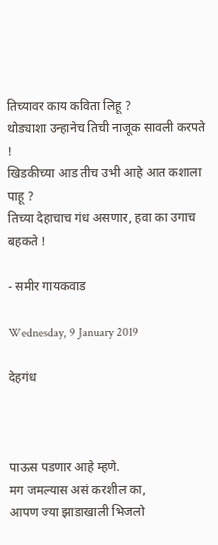तिच्यावर काय कविता लिहू ?
थोड्याशा उन्हानेच तिची नाजूक सावली करपते !
खिडकीच्या आड तीच उभी आहे आत कशाला पाहू ?
तिच्या देहाचाच गंध असणार, हवा का उगाच बहकते !

- समीर गायकवाड

Wednesday, 9 January 2019

देहगंध



पाऊस पडणार आहे म्हणे.
मग जमल्यास असं करशील का,
आपण ज्या झाडाखाली भिजलो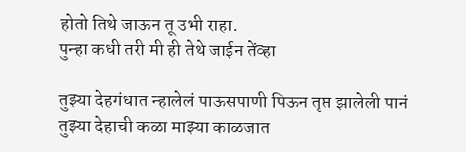होतो तिथे जाऊन तू उभी राहा.
पुन्हा कधी तरी मी ही तेथे जाईन तेंव्हा

तुझ्या देहगंधात न्हालेलं पाऊसपाणी पिऊन तृप्त झालेली पानं
तुझ्या देहाची कळा माझ्या काळजात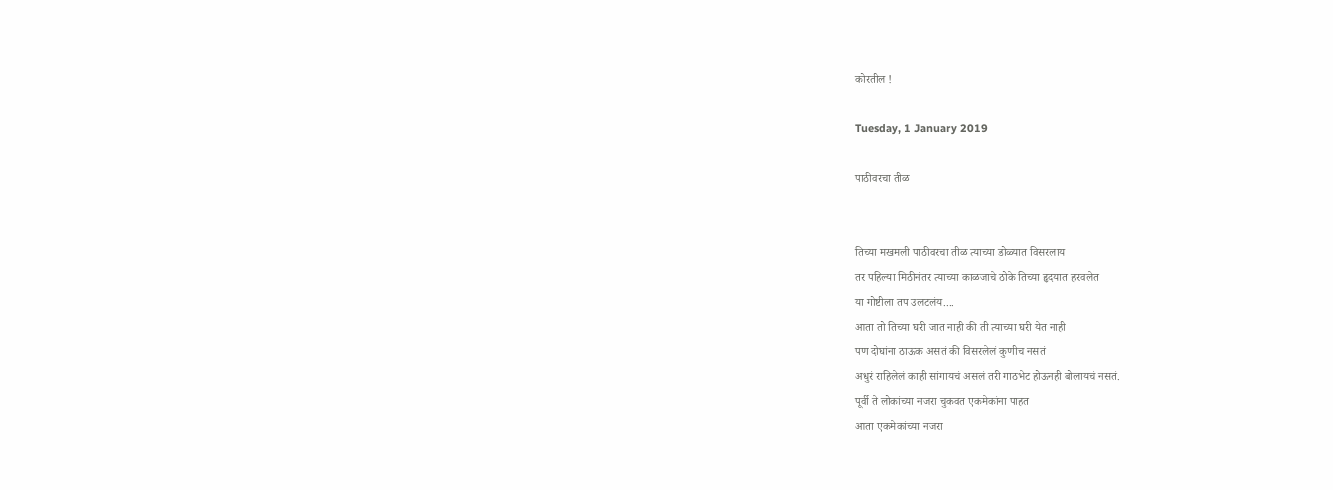कोरतील !

Tuesday, 1 January 2019

पाठीवरचा तीळ


तिच्या मखमली पाठीवरचा तीळ त्याच्या डोळ्यात विसरलाय
तर पहिल्या मिठीनंतर त्याच्या काळजाचे ठोके तिच्या हृदयात हरवलेत
या गोष्टीला तप उलटलंय....
आता तो तिच्या घरी जात नाही की ती त्याच्या घरी येत नाही
पण दोघांना ठाऊक असतं की विसरलेलं कुणीच नसतं
अधुरं राहिलेलं काही सांगायचं असलं तरी गाठभेट होऊनही बोलायचं नसतं.
पूर्वी ते लोकांच्या नजरा चुकवत एकमेकांना पाहत
आता एकमेकांच्या नजरा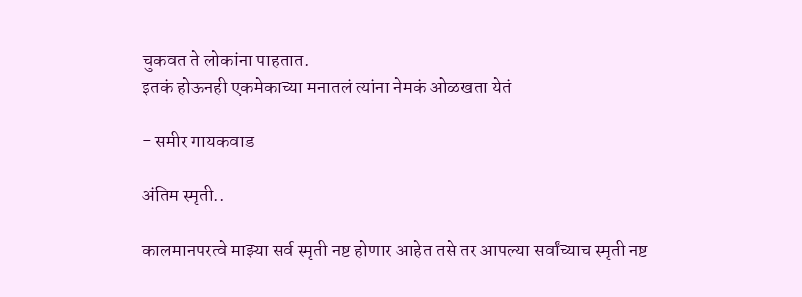चुकवत ते लोकांना पाहतात.
इतकं होऊनही एकमेकाच्या मनातलं त्यांना नेमकं ओळखता येतं

- समीर गायकवाड

अंतिम स्मृती..

कालमानपरत्वे माझ्या सर्व स्मृती नष्ट होणार आहेत तसे तर आपल्या सर्वांच्याच स्मृती नष्ट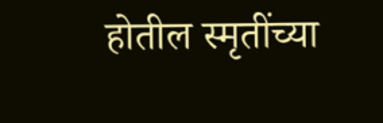होतील स्मृतींच्या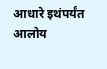आधारे इथंपर्यंत आलोय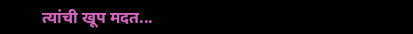त्यांची खूप मदत...